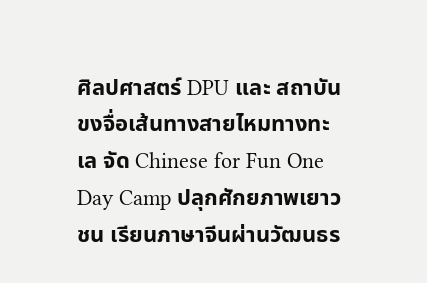ศิลปศาสตร์ DPU และ สถาบันขงจื่อเส้นทางสายไหมทางทะเล จัด Chinese for Fun One Day Camp ปลุกศักยภาพเยาวชน เรียนภาษาจีนผ่านวัฒนธร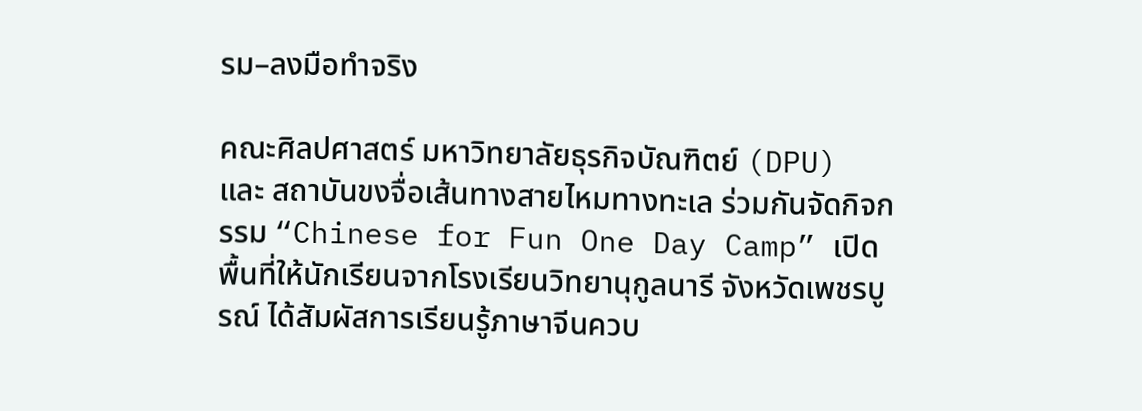รม–ลงมือทำจริง

คณะศิลปศาสตร์ มหาวิทยาลัยธุรกิจบัณฑิตย์ (DPU) และ สถาบันขงจื่อเส้นทางสายไหมทางทะเล ร่วมกันจัดกิจกรรม “Chinese for Fun One Day Camp” เปิดพื้นที่ให้นักเรียนจากโรงเรียนวิทยานุกูลนารี จังหวัดเพชรบูรณ์ ได้สัมผัสการเรียนรู้ภาษาจีนควบ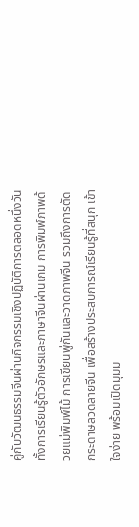คู่กับวัฒนธรรมจีนผ่านกิจกรรมเชิงปฏิบัติการตลอดหนึ่งวัน ทั้งการเรียนรู้ตัวอักษรและภาษาจีนผ่านเกม การพิมพ์ภาพด้วยแม่พิมพ์ไม้ การเขียนพู่กันและวาดภาพจีน รวมถึงการตัดกระดาษลวดลายจีน เพื่อสร้างประสบการณ์เรียนรู้ที่สนุก เข้าใจง่าย พร้อมเปิดมุมม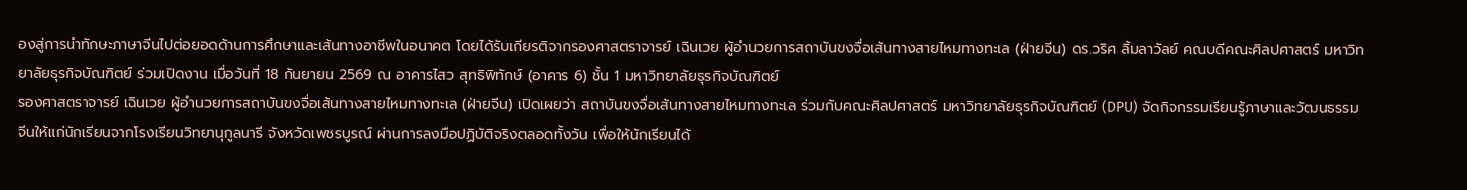องสู่การนำทักษะภาษาจีนไปต่อยอดด้านการศึกษาและเส้นทางอาชีพในอนาคต โดยได้รับเกียรติจากรองศาสตราจารย์ เฉินเวย ผู้อำนวยการสถาบันขงจื่อเส้นทางสายไหมทางทะเล (ฝ่ายจีน) ดร.วริศ ลิ้มลาวัลย์ คณบดีคณะศิลปศาสตร์ มหาวิทยาลัยธุรกิจบัณฑิตย์ ร่วมเปิดงาน เมื่อวันที่ 18 กันยายน 2569 ณ อาคารไสว สุทธิพิทักษ์ (อาคาร 6) ชั้น 1 มหาวิทยาลัยธุรกิจบัณฑิตย์
รองศาสตราจารย์ เฉินเวย ผู้อำนวยการสถาบันขงจื่อเส้นทางสายไหมทางทะเล (ฝ่ายจีน) เปิดเผยว่า สถาบันขงจื่อเส้นทางสายไหมทางทะเล ร่วมกับคณะศิลปศาสตร์ มหาวิทยาลัยธุรกิจบัณฑิตย์ (DPU) จัดกิจกรรมเรียนรู้ภาษาและวัฒนธรรมจีนให้แก่นักเรียนจากโรงเรียนวิทยานุกูลนารี จังหวัดเพชรบูรณ์ ผ่านการลงมือปฏิบัติจริงตลอดทั้งวัน เพื่อให้นักเรียนได้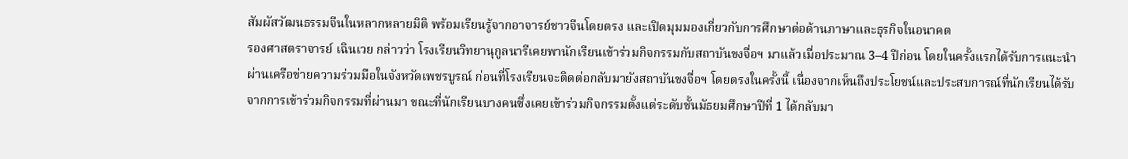สัมผัสวัฒนธรรมจีนในหลากหลายมิติ พร้อมเรียนรู้จากอาจารย์ชาวจีนโดยตรง และเปิดมุมมองเกี่ยวกับการศึกษาต่อด้านภาษาและธุรกิจในอนาคต
รองศาสตราจารย์ เฉินเวย กล่าวว่า โรงเรียนวิทยานุกูลนารีเคยพานักเรียนเข้าร่วมกิจกรรมกับสถาบันขงจื่อฯ มาแล้วเมื่อประมาณ 3–4 ปีก่อน โดยในครั้งแรกได้รับการแนะนำผ่านเครือข่ายความร่วมมือในจังหวัดเพชรบูรณ์ ก่อนที่โรงเรียนจะติดต่อกลับมายังสถาบันขงจื่อฯ โดยตรงในครั้งนี้ เนื่องจากเห็นถึงประโยชน์และประสบการณ์ที่นักเรียนได้รับจากการเข้าร่วมกิจกรรมที่ผ่านมา ขณะที่นักเรียนบางคนซึ่งเคยเข้าร่วมกิจกรรมตั้งแต่ระดับชั้นมัธยมศึกษาปีที่ 1 ได้กลับมา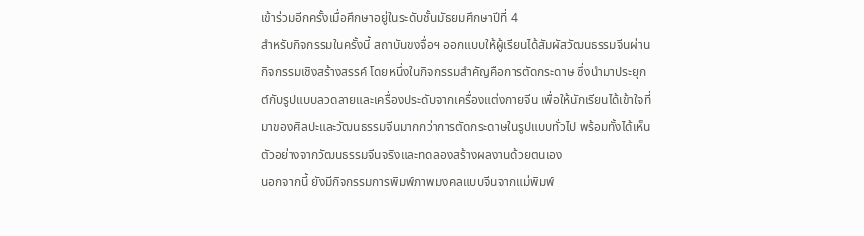เข้าร่วมอีกครั้งเมื่อศึกษาอยู่ในระดับชั้นมัธยมศึกษาปีที่ 4
สำหรับกิจกรรมในครั้งนี้ สถาบันขงจื่อฯ ออกแบบให้ผู้เรียนได้สัมผัสวัฒนธรรมจีนผ่านกิจกรรมเชิงสร้างสรรค์ โดยหนึ่งในกิจกรรมสำคัญคือการตัดกระดาษ ซึ่งนำมาประยุกต์กับรูปแบบลวดลายและเครื่องประดับจากเครื่องแต่งกายจีน เพื่อให้นักเรียนได้เข้าใจที่มาของศิลปะและวัฒนธรรมจีนมากกว่าการตัดกระดาษในรูปแบบทั่วไป พร้อมทั้งได้เห็นตัวอย่างจากวัฒนธรรมจีนจริงและทดลองสร้างผลงานด้วยตนเอง
นอกจากนี้ ยังมีกิจกรรมการพิมพ์ภาพมงคลแบบจีนจากแม่พิมพ์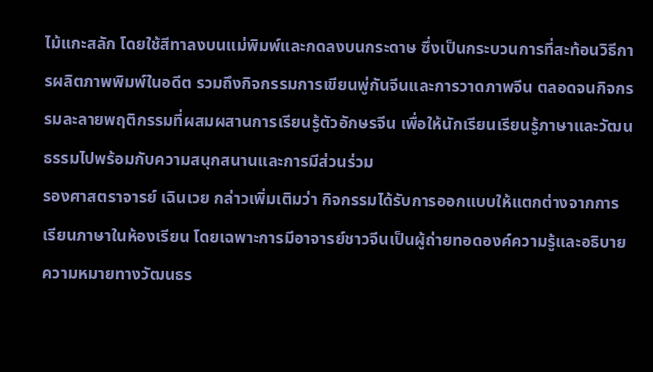ไม้แกะสลัก โดยใช้สีทาลงบนแม่พิมพ์และกดลงบนกระดาษ ซึ่งเป็นกระบวนการที่สะท้อนวิธีการผลิตภาพพิมพ์ในอดีต รวมถึงกิจกรรมการเขียนพู่กันจีนและการวาดภาพจีน ตลอดจนกิจกรรมละลายพฤติกรรมที่ผสมผสานการเรียนรู้ตัวอักษรจีน เพื่อให้นักเรียนเรียนรู้ภาษาและวัฒนธรรมไปพร้อมกับความสนุกสนานและการมีส่วนร่วม
รองศาสตราจารย์ เฉินเวย กล่าวเพิ่มเติมว่า กิจกรรมได้รับการออกแบบให้แตกต่างจากการเรียนภาษาในห้องเรียน โดยเฉพาะการมีอาจารย์ชาวจีนเป็นผู้ถ่ายทอดองค์ความรู้และอธิบายความหมายทางวัฒนธร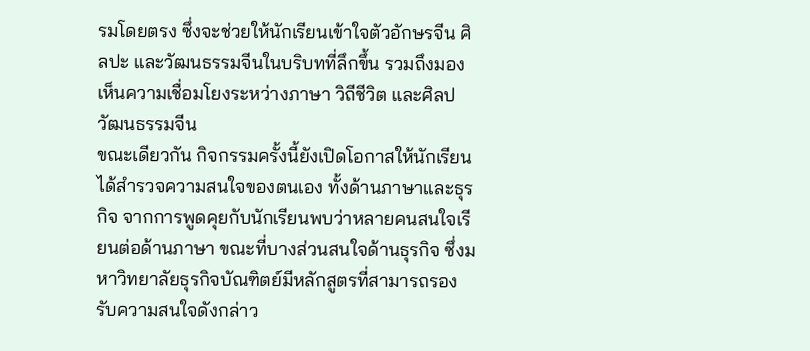รมโดยตรง ซึ่งจะช่วยให้นักเรียนเข้าใจตัวอักษรจีน ศิลปะ และวัฒนธรรมจีนในบริบทที่ลึกขึ้น รวมถึงมองเห็นความเชื่อมโยงระหว่างภาษา วิถีชีวิต และศิลปวัฒนธรรมจีน
ขณะเดียวกัน กิจกรรมครั้งนี้ยังเปิดโอกาสให้นักเรียนได้สำรวจความสนใจของตนเอง ทั้งด้านภาษาและธุรกิจ จากการพูดคุยกับนักเรียนพบว่าหลายคนสนใจเรียนต่อด้านภาษา ขณะที่บางส่วนสนใจด้านธุรกิจ ซึ่งมหาวิทยาลัยธุรกิจบัณฑิตย์มีหลักสูตรที่สามารถรองรับความสนใจดังกล่าว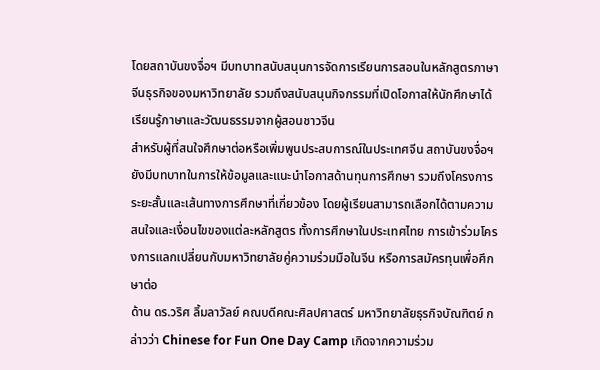โดยสถาบันขงจื่อฯ มีบทบาทสนับสนุนการจัดการเรียนการสอนในหลักสูตรภาษาจีนธุรกิจของมหาวิทยาลัย รวมถึงสนับสนุนกิจกรรมที่เปิดโอกาสให้นักศึกษาได้เรียนรู้ภาษาและวัฒนธรรมจากผู้สอนชาวจีน
สำหรับผู้ที่สนใจศึกษาต่อหรือเพิ่มพูนประสบการณ์ในประเทศจีน สถาบันขงจื่อฯ ยังมีบทบาทในการให้ข้อมูลและแนะนำโอกาสด้านทุนการศึกษา รวมถึงโครงการระยะสั้นและเส้นทางการศึกษาที่เกี่ยวข้อง โดยผู้เรียนสามารถเลือกได้ตามความสนใจและเงื่อนไขของแต่ละหลักสูตร ทั้งการศึกษาในประเทศไทย การเข้าร่วมโครงการแลกเปลี่ยนกับมหาวิทยาลัยคู่ความร่วมมือในจีน หรือการสมัครทุนเพื่อศึกษาต่อ
ด้าน ดร.วริศ ลิ้มลาวัลย์ คณบดีคณะศิลปศาสตร์ มหาวิทยาลัยธุรกิจบัณฑิตย์ กล่าวว่า Chinese for Fun One Day Camp เกิดจากความร่วม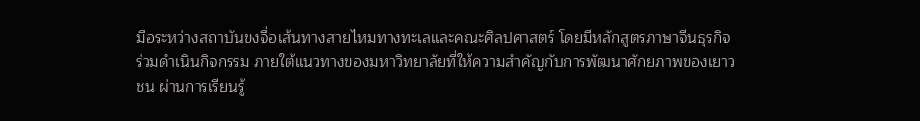มือระหว่างสถาบันขงจื่อเส้นทางสายไหมทางทะเลและคณะศิลปศาสตร์ โดยมีหลักสูตรภาษาจีนธุรกิจร่วมดำเนินกิจกรรม ภายใต้แนวทางของมหาวิทยาลัยที่ให้ความสำคัญกับการพัฒนาศักยภาพของเยาวชน ผ่านการเรียนรู้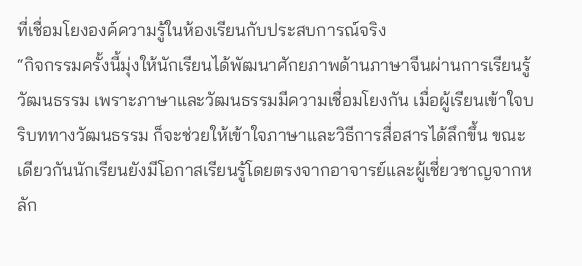ที่เชื่อมโยงองค์ความรู้ในห้องเรียนกับประสบการณ์จริง
“กิจกรรมครั้งนี้มุ่งให้นักเรียนได้พัฒนาศักยภาพด้านภาษาจีนผ่านการเรียนรู้วัฒนธรรม เพราะภาษาและวัฒนธรรมมีความเชื่อมโยงกัน เมื่อผู้เรียนเข้าใจบริบททางวัฒนธรรม ก็จะช่วยให้เข้าใจภาษาและวิธีการสื่อสารได้ลึกขึ้น ขณะเดียวกันนักเรียนยังมีโอกาสเรียนรู้โดยตรงจากอาจารย์และผู้เชี่ยวชาญจากหลัก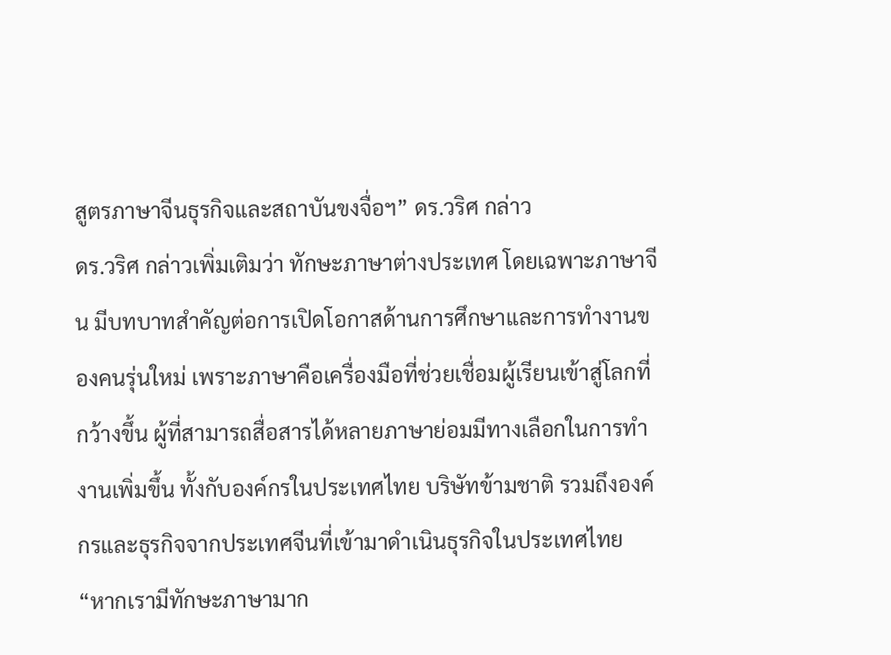สูตรภาษาจีนธุรกิจและสถาบันขงจื่อฯ” ดร.วริศ กล่าว
ดร.วริศ กล่าวเพิ่มเติมว่า ทักษะภาษาต่างประเทศ โดยเฉพาะภาษาจีน มีบทบาทสำคัญต่อการเปิดโอกาสด้านการศึกษาและการทำงานของคนรุ่นใหม่ เพราะภาษาคือเครื่องมือที่ช่วยเชื่อมผู้เรียนเข้าสู่โลกที่กว้างขึ้น ผู้ที่สามารถสื่อสารได้หลายภาษาย่อมมีทางเลือกในการทำงานเพิ่มขึ้น ทั้งกับองค์กรในประเทศไทย บริษัทข้ามชาติ รวมถึงองค์กรและธุรกิจจากประเทศจีนที่เข้ามาดำเนินธุรกิจในประเทศไทย
“หากเรามีทักษะภาษามาก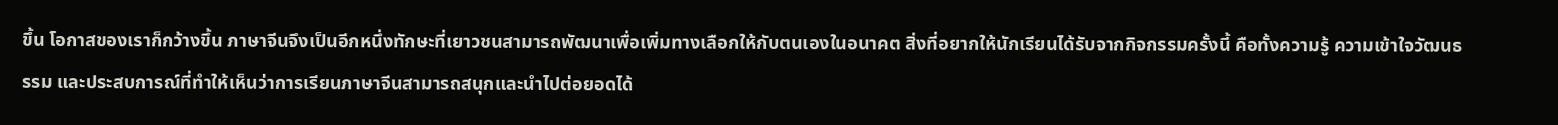ขึ้น โอกาสของเราก็กว้างขึ้น ภาษาจีนจึงเป็นอีกหนึ่งทักษะที่เยาวชนสามารถพัฒนาเพื่อเพิ่มทางเลือกให้กับตนเองในอนาคต สิ่งที่อยากให้นักเรียนได้รับจากกิจกรรมครั้งนี้ คือทั้งความรู้ ความเข้าใจวัฒนธรรม และประสบการณ์ที่ทำให้เห็นว่าการเรียนภาษาจีนสามารถสนุกและนำไปต่อยอดได้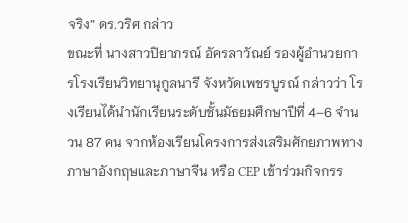จริง” ดร.วริศ กล่าว
ขณะที่ นางสาวปิยาภรณ์ อัครลาวัณย์ รองผู้อำนวยการโรงเรียนวิทยานุกูลนารี จังหวัดเพชรบูรณ์ กล่าวว่า โรงเรียนได้นำนักเรียนระดับชั้นมัธยมศึกษาปีที่ 4–6 จำนวน 87 คน จากห้องเรียนโครงการส่งเสริมศักยภาพทางภาษาอังกฤษและภาษาจีน หรือ CEP เข้าร่วมกิจกรร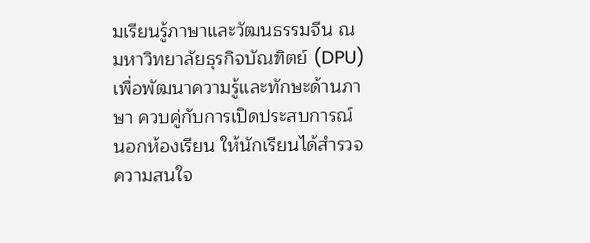มเรียนรู้ภาษาและวัฒนธรรมจีน ณ มหาวิทยาลัยธุรกิจบัณฑิตย์ (DPU) เพื่อพัฒนาความรู้และทักษะด้านภาษา ควบคู่กับการเปิดประสบการณ์นอกห้องเรียน ให้นักเรียนได้สำรวจความสนใจ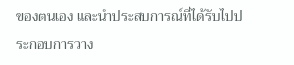ของตนเอง และนำประสบการณ์ที่ได้รับไปประกอบการวาง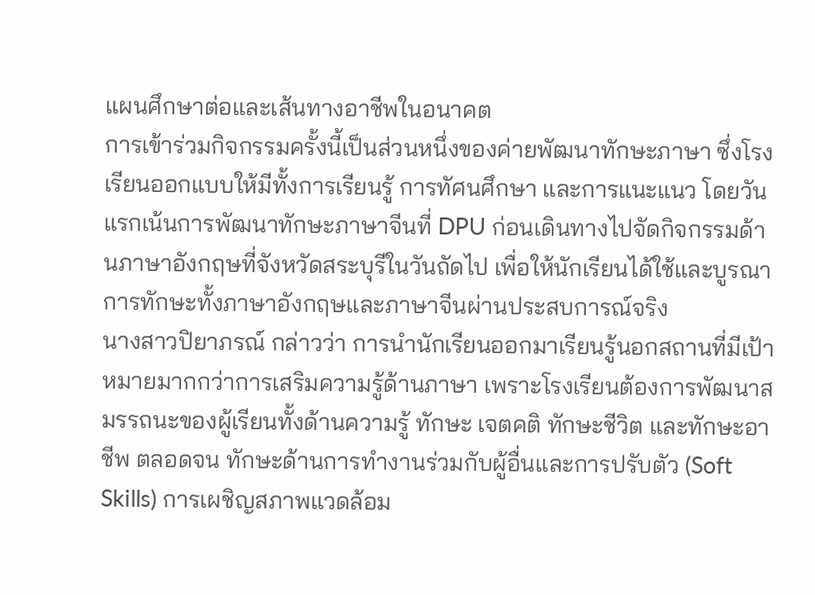แผนศึกษาต่อและเส้นทางอาชีพในอนาคต
การเข้าร่วมกิจกรรมครั้งนี้เป็นส่วนหนึ่งของค่ายพัฒนาทักษะภาษา ซึ่งโรงเรียนออกแบบให้มีทั้งการเรียนรู้ การทัศนศึกษา และการแนะแนว โดยวันแรกเน้นการพัฒนาทักษะภาษาจีนที่ DPU ก่อนเดินทางไปจัดกิจกรรมด้านภาษาอังกฤษที่จังหวัดสระบุรีในวันถัดไป เพื่อให้นักเรียนได้ใช้และบูรณาการทักษะทั้งภาษาอังกฤษและภาษาจีนผ่านประสบการณ์จริง
นางสาวปิยาภรณ์ กล่าวว่า การนำนักเรียนออกมาเรียนรู้นอกสถานที่มีเป้าหมายมากกว่าการเสริมความรู้ด้านภาษา เพราะโรงเรียนต้องการพัฒนาสมรรถนะของผู้เรียนทั้งด้านความรู้ ทักษะ เจตคติ ทักษะชีวิต และทักษะอาชีพ ตลอดจน ทักษะด้านการทำงานร่วมกับผู้อื่นและการปรับตัว (Soft Skills) การเผชิญสภาพแวดล้อม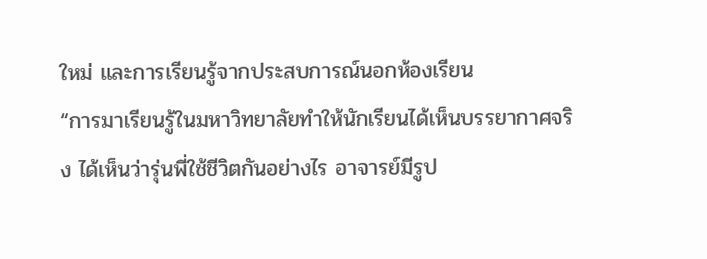ใหม่ และการเรียนรู้จากประสบการณ์นอกห้องเรียน
“การมาเรียนรู้ในมหาวิทยาลัยทำให้นักเรียนได้เห็นบรรยากาศจริง ได้เห็นว่ารุ่นพี่ใช้ชีวิตกันอย่างไร อาจารย์มีรูป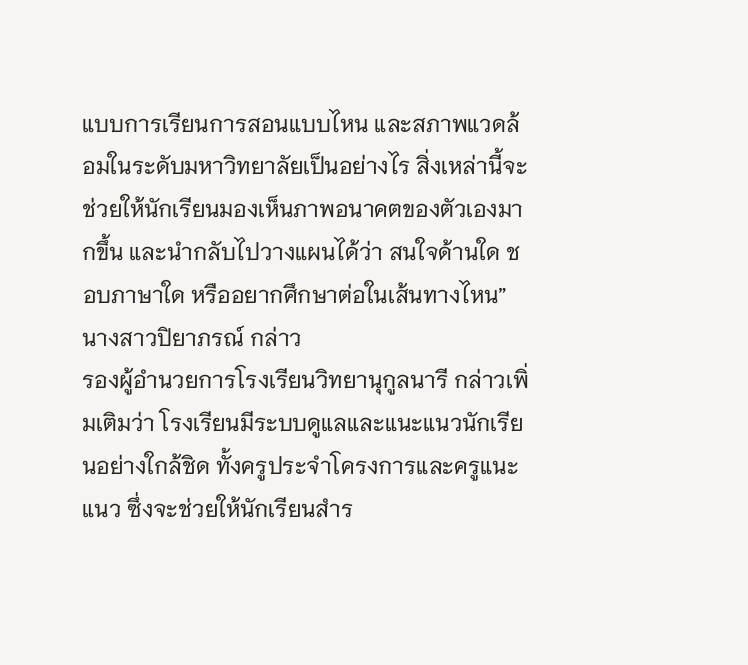แบบการเรียนการสอนแบบไหน และสภาพแวดล้อมในระดับมหาวิทยาลัยเป็นอย่างไร สิ่งเหล่านี้จะช่วยให้นักเรียนมองเห็นภาพอนาคตของตัวเองมากขึ้น และนำกลับไปวางแผนได้ว่า สนใจด้านใด ชอบภาษาใด หรืออยากศึกษาต่อในเส้นทางไหน” นางสาวปิยาภรณ์ กล่าว
รองผู้อำนวยการโรงเรียนวิทยานุกูลนารี กล่าวเพิ่มเติมว่า โรงเรียนมีระบบดูแลและแนะแนวนักเรียนอย่างใกล้ชิด ทั้งครูประจำโครงการและครูแนะแนว ซึ่งจะช่วยให้นักเรียนสำร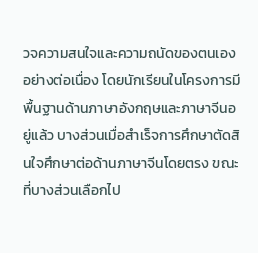วจความสนใจและความถนัดของตนเองอย่างต่อเนื่อง โดยนักเรียนในโครงการมีพื้นฐานด้านภาษาอังกฤษและภาษาจีนอยู่แล้ว บางส่วนเมื่อสำเร็จการศึกษาตัดสินใจศึกษาต่อด้านภาษาจีนโดยตรง ขณะที่บางส่วนเลือกไป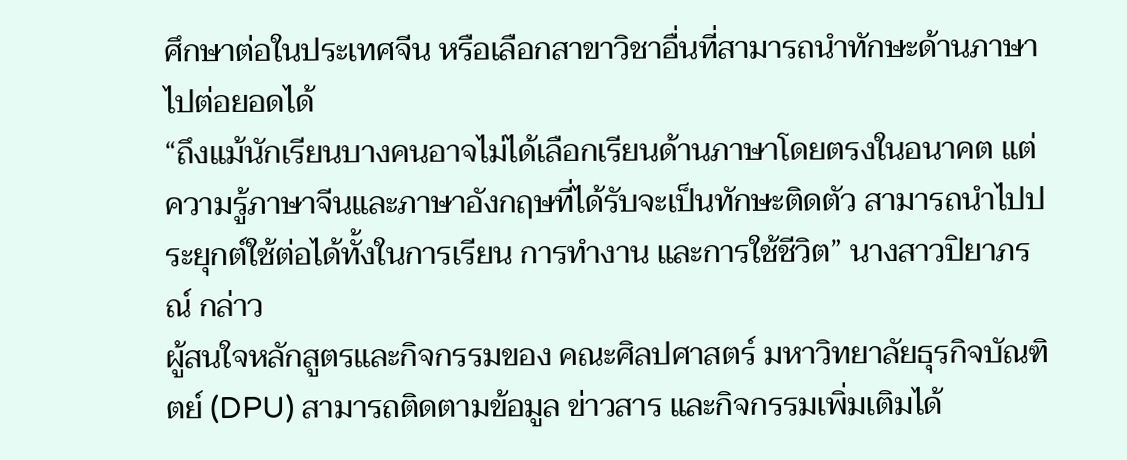ศึกษาต่อในประเทศจีน หรือเลือกสาขาวิชาอื่นที่สามารถนำทักษะด้านภาษาไปต่อยอดได้
“ถึงแม้นักเรียนบางคนอาจไม่ได้เลือกเรียนด้านภาษาโดยตรงในอนาคต แต่ความรู้ภาษาจีนและภาษาอังกฤษที่ได้รับจะเป็นทักษะติดตัว สามารถนำไปประยุกต์ใช้ต่อได้ทั้งในการเรียน การทำงาน และการใช้ชีวิต” นางสาวปิยาภรณ์ กล่าว
ผู้สนใจหลักสูตรและกิจกรรมของ คณะศิลปศาสตร์ มหาวิทยาลัยธุรกิจบัณฑิตย์ (DPU) สามารถติดตามข้อมูล ข่าวสาร และกิจกรรมเพิ่มเติมได้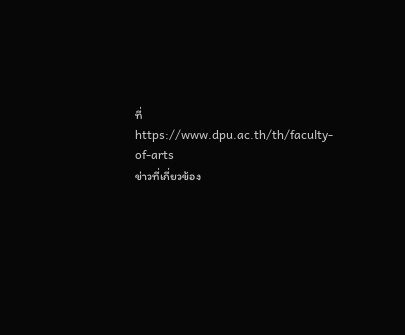ที่ https://www.dpu.ac.th/th/faculty-of-arts
ข่าวที่เกี่ยวข้อง